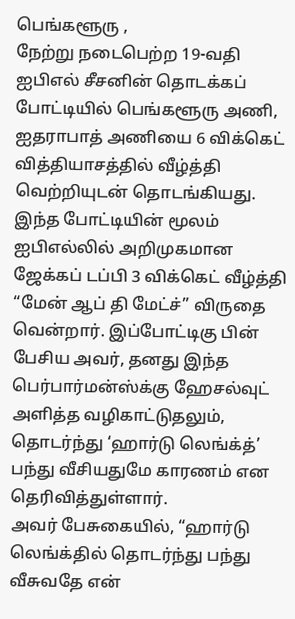பெங்களூரு ,
நேற்று நடைபெற்ற 19-வதி ஐபிஎல் சீசனின் தொடக்கப் போட்டியில் பெங்களூரு அணி, ஐதராபாத் அணியை 6 விக்கெட் வித்தியாசத்தில் வீழ்த்தி வெற்றியுடன் தொடங்கியது.
இந்த போட்டியின் மூலம் ஐபிஎல்லில் அறிமுகமான ஜேக்கப் டப்பி 3 விக்கெட் வீழ்த்தி “மேன் ஆப் தி மேட்ச்” விருதை வென்றார். இப்போட்டிகு பின் பேசிய அவர், தனது இந்த பெர்பார்மன்ஸ்க்கு ஹேசல்வுட் அளித்த வழிகாட்டுதலும், தொடர்ந்து ‘ஹார்டு லெங்க்த்’ பந்து வீசியதுமே காரணம் என தெரிவித்துள்ளார்.
அவர் பேசுகையில், “ஹார்டு லெங்க்தில் தொடர்ந்து பந்து வீசுவதே என்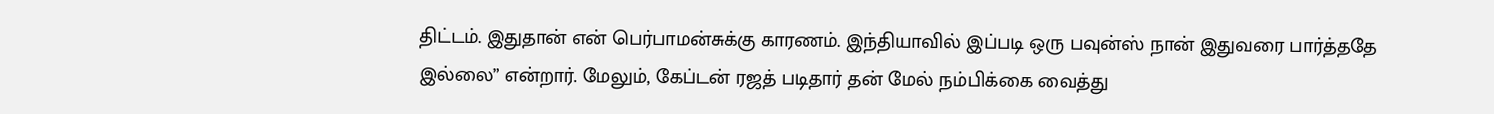திட்டம். இதுதான் என் பெர்பாமன்சுக்கு காரணம். இந்தியாவில் இப்படி ஒரு பவுன்ஸ் நான் இதுவரை பார்த்ததே இல்லை” என்றார். மேலும், கேப்டன் ரஜத் படிதார் தன் மேல் நம்பிக்கை வைத்து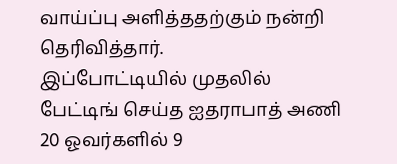வாய்ப்பு அளித்ததற்கும் நன்றி தெரிவித்தார்.
இப்போட்டியில் முதலில் பேட்டிங் செய்த ஐதராபாத் அணி 20 ஓவர்களில் 9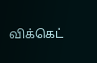விக்கெட்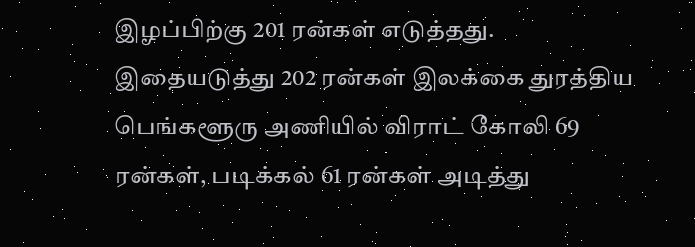இழப்பிற்கு 201 ரன்கள் எடுத்தது.
இதையடுத்து 202 ரன்கள் இலக்கை துரத்திய பெங்களூரு அணியில் விராட் கோலி 69 ரன்கள், படிக்கல் 61 ரன்கள் அடித்து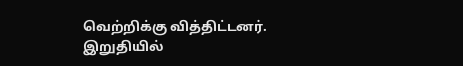வெற்றிக்கு வித்திட்டனர்.
இறுதியில்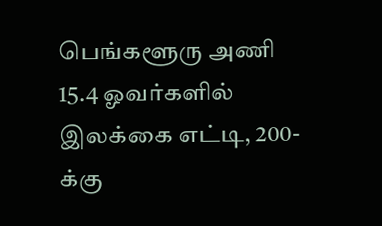பெங்களூரு அணி 15.4 ஓவர்களில் இலக்கை எட்டி, 200-க்கு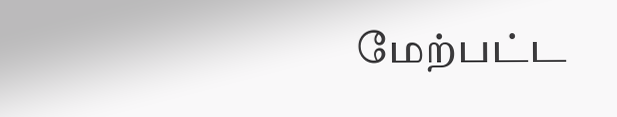மேற்பட்ட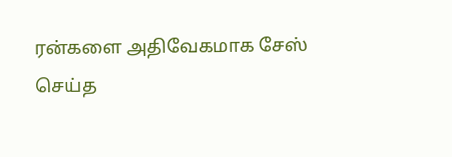ரன்களை அதிவேகமாக சேஸ் செய்த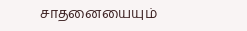சாதனையையும்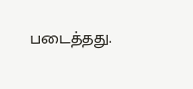படைத்தது.